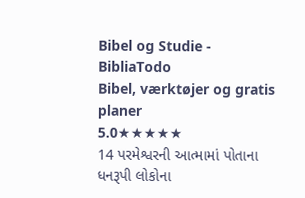Bibel og Studie - BibliaTodo
Bibel, værktøjer og gratis planer
5.0★★★★★
14 પરમેશ્વરની આત્મામાં પોતાના ધનરૂપી લોકોના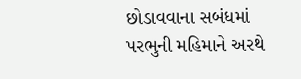છોડાવવાના સબંધમાં પરભુની મહિમાને અરથે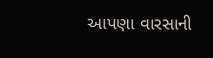આપણા વારસાની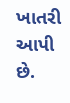ખાતરી આપી છે.